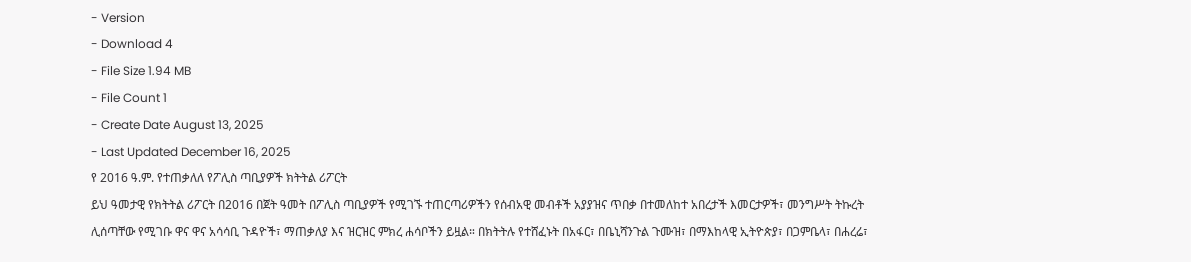- Version
- Download 4
- File Size 1.94 MB
- File Count 1
- Create Date August 13, 2025
- Last Updated December 16, 2025
የ 2016 ዓ.ም. የተጠቃለለ የፖሊስ ጣቢያዎች ክትትል ሪፖርት
ይህ ዓመታዊ የክትትል ሪፖርት በ2016 በጀት ዓመት በፖሊስ ጣቢያዎች የሚገኙ ተጠርጣሪዎችን የሰብአዊ መብቶች አያያዝና ጥበቃ በተመለከተ አበረታች እመርታዎች፣ መንግሥት ትኩረት ሊሰጣቸው የሚገቡ ዋና ዋና አሳሳቢ ጉዳዮች፣ ማጠቃለያ እና ዝርዝር ምክረ ሐሳቦችን ይዟል። በክትትሉ የተሸፈኑት በአፋር፣ በቤኒሻንጉል ጉሙዝ፣ በማእከላዊ ኢትዮጵያ፣ በጋምቤላ፣ በሐረሬ፣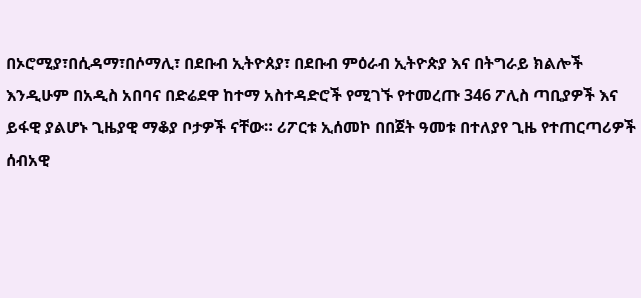በኦሮሚያ፣በሲዳማ፣በሶማሊ፣ በደቡብ ኢትዮጰያ፣ በደቡብ ምዕራብ ኢትዮጵያ እና በትግራይ ክልሎች እንዲሁም በአዲስ አበባና በድሬደዋ ከተማ አስተዳድሮች የሚገኙ የተመረጡ 346 ፖሊስ ጣቢያዎች እና ይፋዊ ያልሆኑ ጊዜያዊ ማቆያ ቦታዎች ናቸው። ሪፖርቱ ኢሰመኮ በበጀት ዓመቱ በተለያየ ጊዜ የተጠርጣሪዎች ሰብአዊ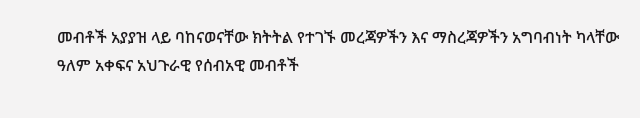መብቶች አያያዝ ላይ ባከናወናቸው ክትትል የተገኙ መረጃዎችን እና ማስረጃዎችን አግባብነት ካላቸው ዓለም አቀፍና አህጉራዊ የሰብአዊ መብቶች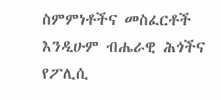ስምምነቶችና መስፈርቶች እንዲሁም ብሔራዊ ሕጎችና የፖሊሲ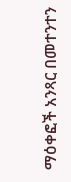ማዕቀፎች አንጻር በመተንተን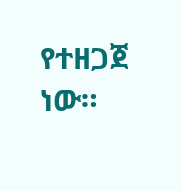የተዘጋጀ ነው።